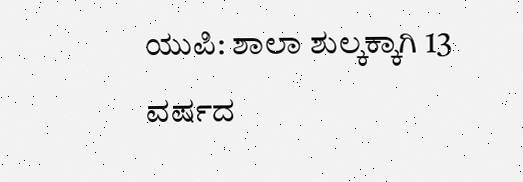ಯುಪಿ: ಶಾಲಾ ಶುಲ್ಕಕ್ಕಾಗಿ 13 ವರ್ಷದ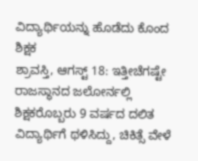ವಿದ್ಯಾರ್ಥಿಯನ್ನು ಹೊಡೆದು ಕೊಂದ ಶಿಕ್ಷಕ
ಶ್ರಾವಸ್ತಿ, ಆಗಸ್ಟ್ 18: ಇತ್ತೀಚೆಗಷ್ಟೇ ರಾಜಸ್ಥಾನದ ಜಲೋರ್ನಲ್ಲಿ ಶಿಕ್ಷಕರೊಬ್ಬರು 9 ವರ್ಷದ ದಲಿತ ವಿದ್ಯಾರ್ಥಿಗೆ ಥಳಿಸಿದ್ದು, ಚಿಕಿತ್ಸೆ ವೇಳೆ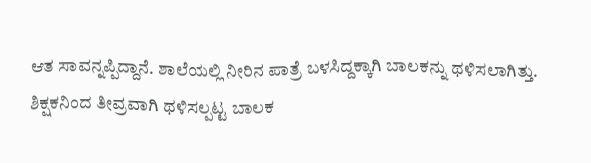ಆತ ಸಾವನ್ನಪ್ಪಿದ್ದಾನೆ. ಶಾಲೆಯಲ್ಲಿ ನೀರಿನ ಪಾತ್ರೆ ಬಳಸಿದ್ದಕ್ಕಾಗಿ ಬಾಲಕನ್ನು ಥಳಿಸಲಾಗಿತ್ತು. ಶಿಕ್ಷಕನಿಂದ ತೀವ್ರವಾಗಿ ಥಳಿಸಲ್ಪಟ್ಟ ಬಾಲಕ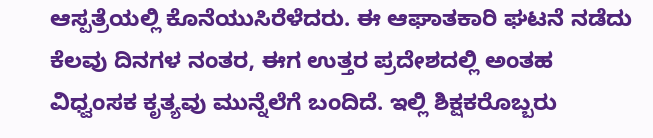ಆಸ್ಪತ್ರೆಯಲ್ಲಿ ಕೊನೆಯುಸಿರೆಳೆದರು. ಈ ಆಘಾತಕಾರಿ ಘಟನೆ ನಡೆದು ಕೆಲವು ದಿನಗಳ ನಂತರ, ಈಗ ಉತ್ತರ ಪ್ರದೇಶದಲ್ಲಿ ಅಂತಹ ವಿಧ್ವಂಸಕ ಕೃತ್ಯವು ಮುನ್ನೆಲೆಗೆ ಬಂದಿದೆ. ಇಲ್ಲಿ ಶಿಕ್ಷಕರೊಬ್ಬರು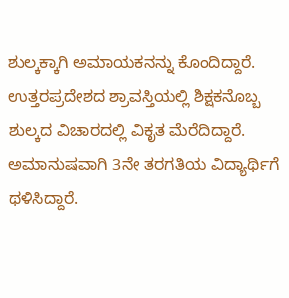ಶುಲ್ಕಕ್ಕಾಗಿ ಅಮಾಯಕನನ್ನು ಕೊಂದಿದ್ದಾರೆ.
ಉತ್ತರಪ್ರದೇಶದ ಶ್ರಾವಸ್ತಿಯಲ್ಲಿ ಶಿಕ್ಷಕನೊಬ್ಬ ಶುಲ್ಕದ ವಿಚಾರದಲ್ಲಿ ವಿಕೃತ ಮೆರೆದಿದ್ದಾರೆ. ಅಮಾನುಷವಾಗಿ 3ನೇ ತರಗತಿಯ ವಿದ್ಯಾರ್ಥಿಗೆ ಥಳಿಸಿದ್ದಾರೆ.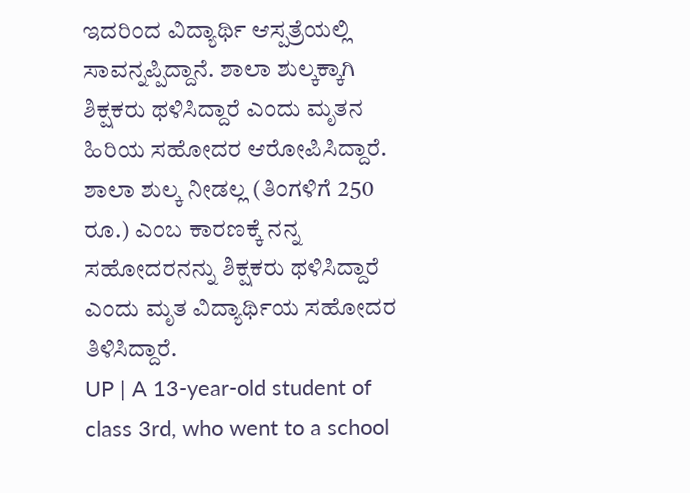ಇದರಿಂದ ವಿದ್ಯಾರ್ಥಿ ಆಸ್ಪತ್ರೆಯಲ್ಲಿ ಸಾವನ್ನಪ್ಪಿದ್ದಾನೆ. ಶಾಲಾ ಶುಲ್ಕಕ್ಕಾಗಿ ಶಿಕ್ಷಕರು ಥಳಿಸಿದ್ದಾರೆ ಎಂದು ಮೃತನ ಹಿರಿಯ ಸಹೋದರ ಆರೋಪಿಸಿದ್ದಾರೆ. ಶಾಲಾ ಶುಲ್ಕ ನೀಡಲ್ಲ (ತಿಂಗಳಿಗೆ 250 ರೂ.) ಎಂಬ ಕಾರಣಕ್ಕೆ ನನ್ನ ಸಹೋದರನನ್ನು ಶಿಕ್ಷಕರು ಥಳಿಸಿದ್ದಾರೆ ಎಂದು ಮೃತ ವಿದ್ಯಾರ್ಥಿಯ ಸಹೋದರ ತಿಳಿಸಿದ್ದಾರೆ.
UP | A 13-year-old student of class 3rd, who went to a school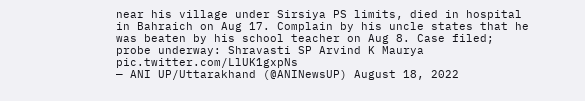near his village under Sirsiya PS limits, died in hospital in Bahraich on Aug 17. Complain by his uncle states that he was beaten by his school teacher on Aug 8. Case filed; probe underway: Shravasti SP Arvind K Maurya pic.twitter.com/LlUK1gxpNs
— ANI UP/Uttarakhand (@ANINewsUP) August 18, 2022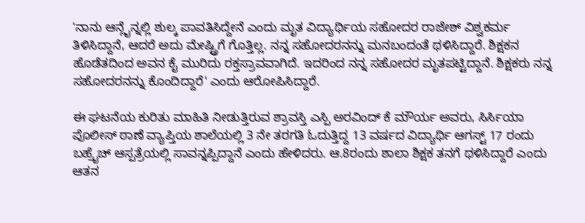'ನಾನು ಆನ್ಲೈನ್ನಲ್ಲಿ ಶುಲ್ಕ ಪಾವತಿಸಿದ್ದೇನೆ ಎಂದು ಮೃತ ವಿದ್ಯಾರ್ಥಿಯ ಸಹೋದರ ರಾಜೇಶ್ ವಿಶ್ವಕರ್ಮ ತಿಳಿಸಿದ್ದಾನೆ, ಆದರೆ ಅದು ಮೇಷ್ಟ್ರಿಗೆ ಗೊತ್ತಿಲ್ಲ. ನನ್ನ ಸಹೋದರನನ್ನು ಮನಬಂದಂತೆ ಥಳಿಸಿದ್ದಾರೆ. ಶಿಕ್ಷಕನ ಹೊಡೆತದಿಂದ ಅವನ ಕೈ ಮುರಿದು ರಕ್ತಸ್ರಾವವಾಗಿದೆ. ಇದರಿಂದ ನನ್ನ ಸಹೋದರ ಮೃತಪಟ್ಟಿದ್ದಾನೆ. ಶಿಕ್ಷಕರು ನನ್ನ ಸಹೋದರನನ್ನು ಕೊಂದಿದ್ದಾರೆ' ಎಂದು ಆರೋಪಿಸಿದ್ದಾರೆ.

ಈ ಘಟನೆಯ ಕುರಿತು ಮಾಹಿತಿ ನೀಡುತ್ತಿರುವ ಶ್ರಾವಸ್ತಿ ಎಸ್ಪಿ ಅರವಿಂದ್ ಕೆ ಮೌರ್ಯ ಅವರು, ಸಿರ್ಸಿಯಾ ಪೊಲೀಸ್ ಠಾಣೆ ವ್ಯಾಪ್ತಿಯ ಶಾಲೆಯಲ್ಲಿ 3 ನೇ ತರಗತಿ ಓದುತ್ತಿದ್ದ 13 ವರ್ಷದ ವಿದ್ಯಾರ್ಥಿ ಆಗಸ್ಟ್ 17 ರಂದು ಬಹ್ರೈಚ್ ಆಸ್ಪತ್ರೆಯಲ್ಲಿ ಸಾವನ್ನಪ್ಪಿದ್ದಾನೆ ಎಂದು ಹೇಳಿದರು. ಆ.8ರಂದು ಶಾಲಾ ಶಿಕ್ಷಕ ತನಗೆ ಥಳಿಸಿದ್ದಾರೆ ಎಂದು ಆತನ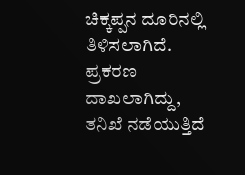ಚಿಕ್ಕಪ್ಪನ ದೂರಿನಲ್ಲಿ ತಿಳಿಸಲಾಗಿದೆ. ಪ್ರಕರಣ ದಾಖಲಾಗಿದ್ದು, ತನಿಖೆ ನಡೆಯುತ್ತಿದೆ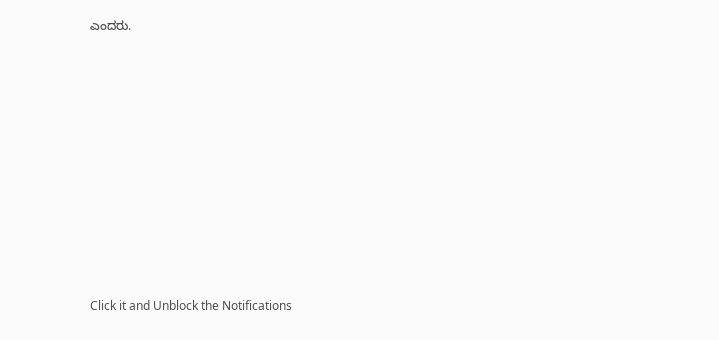ಎಂದರು.












Click it and Unblock the Notifications